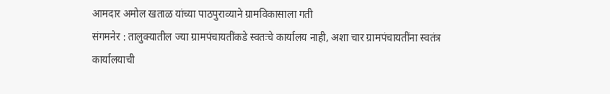आमदार अमोल खताळ यांच्या पाठपुराव्याने ग्रामविकासाला गती
संगमनेर : तालुक्यातील ज्या ग्रामपंचायतींकडे स्वतःचे कार्यालय नाही, अशा चार ग्रामपंचायतींना स्वतंत्र कार्यालयाची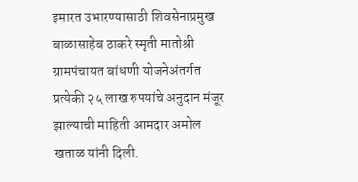इमारत उभारण्यासाठी शिवसेनाप्रमुख बाळासाहेब ठाकरे स्मृती मातोश्री ग्रामपंचायत बांधणी योजनेअंतर्गत प्रत्येकी २५ लाख रुपयांचे अनुदान मंजूर झाल्याची माहिती आमदार अमोल खताळ यांनी दिली.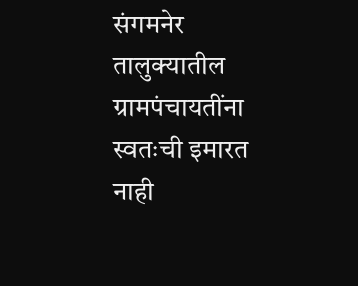संगमनेर तालुक्यातील ग्रामपंचायतींना स्वतःची इमारत नाही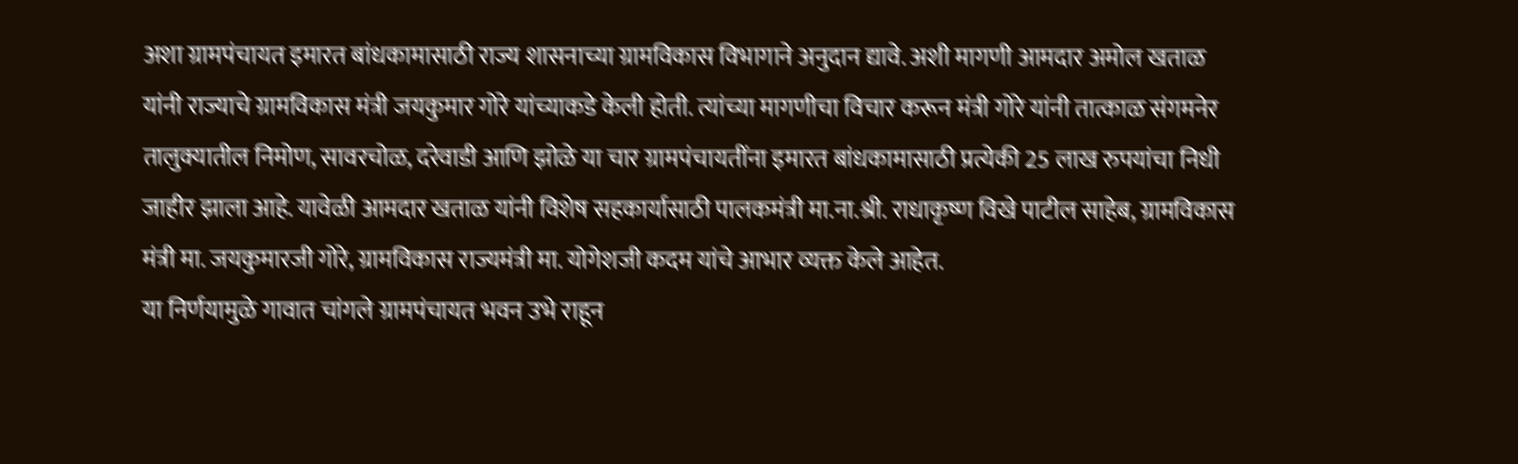अशा ग्रामपंचायत इमारत बांधकामासाठी राज्य शासनाच्या ग्रामविकास विभागाने अनुदान द्यावे. अशी मागणी आमदार अमोल खताळ यांनी राज्याचे ग्रामविकास मंत्री जयकुमार गोरे यांच्याकडे केली होती. त्यांच्या मागणीचा विचार करून मंत्री गोरे यांनी तात्काळ संगमनेर तालुक्यातील निमोण, सावरचोळ, दरेवाडी आणि झोळे या चार ग्रामपंचायतींना इमारत बांधकामासाठी प्रत्येकी 25 लाख रुपयांचा निधी जाहीर झाला आहे. यावेळी आमदार खताळ यांनी विशेष सहकार्यासाठी पालकमंत्री मा.ना.श्री. राधाकृष्ण विखे पाटील साहेब, ग्रामविकास मंत्री मा. जयकुमारजी गोरे, ग्रामविकास राज्यमंत्री मा. योगेशजी कदम यांचे आभार व्यक्त केले आहेत.
या निर्णयामुळे गावात चांगले ग्रामपंचायत भवन उभे राहून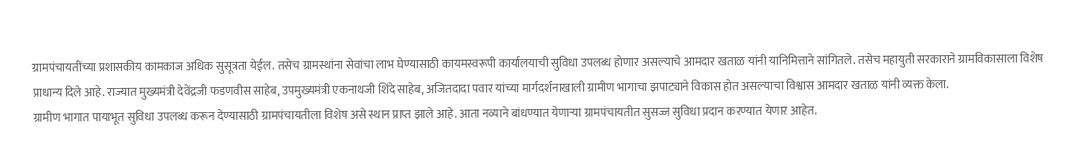ग्रामपंचायतींच्या प्रशासकीय कामकाज अधिक सुसूत्रता येईल. तसेच ग्रामस्थांना सेवांचा लाभ घेण्यासाठी कायमस्वरूपी कार्यालयाची सुविधा उपलब्ध होणार असल्याचे आमदार खताळ यांनी यानिमित्ताने सांगितले. तसेच महायुती सरकाराने ग्रामविकासाला विशेष प्राधान्य दिले आहे. राज्यात मुख्यमंत्री देवेंद्रजी फडणवीस साहेब, उपमुख्यमंत्री एकनाथजी शिंदे साहेब, अजितदादा पवार यांच्या मार्गदर्शनाखाली ग्रामीण भागाचा झपाट्याने विकास होत असल्याचा विश्वास आमदार खताळ यांनी व्यक्त केला.
ग्रामीण भागात पायाभूत सुविधा उपलब्ध करून देण्यासाठी ग्रामपंचायतीला विशेष असे स्थान प्राप्त झाले आहे. आता नव्याने बांधण्यात येणाऱ्या ग्रामपंचायतीत सुसज्ज सुविधा प्रदान करण्यात येणार आहेत.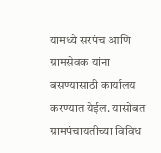यामध्ये सरपंच आणि ग्रामसेवक यांना बसण्यासाठी कार्यालय करण्यात येईल. यासोबत ग्रामपंचायतीच्या विविध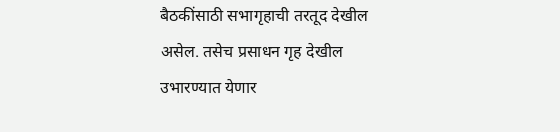बैठकींसाठी सभागृहाची तरतूद देखील असेल. तसेच प्रसाधन गृह देखील उभारण्यात येणार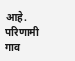आहे. परिणामी गाव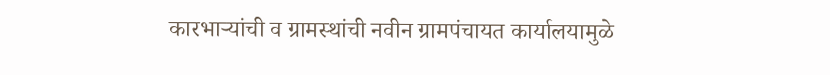कारभाऱ्यांची व ग्रामस्थांची नवीन ग्रामपंचायत कार्यालयामुळे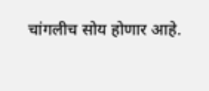चांगलीच सोय होणार आहे.